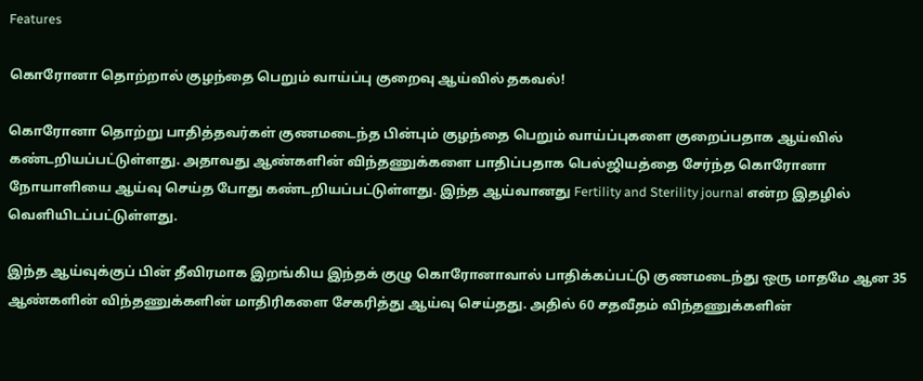Features

கொரோனா தொற்றால் குழந்தை பெறும் வாய்ப்பு குறைவு ஆய்வில் தகவல்!

கொரோனா தொற்று பாதித்தவர்கள் குணமடைந்த பின்பும் குழந்தை பெறும் வாய்ப்புகளை குறைப்பதாக ஆய்வில் கண்டறியப்பட்டுள்ளது. அதாவது ஆண்களின் விந்தணுக்களை பாதிப்பதாக பெல்ஜியத்தை சேர்ந்த கொரோனா நோயாளியை ஆய்வு செய்த போது கண்டறியப்பட்டுள்ளது. இந்த ஆய்வானது Fertility and Sterility journal என்ற இதழில் வெளியிடப்பட்டுள்ளது.

இந்த ஆய்வுக்குப் பின் தீவிரமாக இறங்கிய இந்தக் குழு கொரோனாவால் பாதிக்கப்பட்டு குணமடைந்து ஒரு மாதமே ஆன 35 ஆண்களின் விந்தணுக்களின் மாதிரிகளை சேகரித்து ஆய்வு செய்தது. அதில் 60 சதவீதம் விந்தணுக்களின்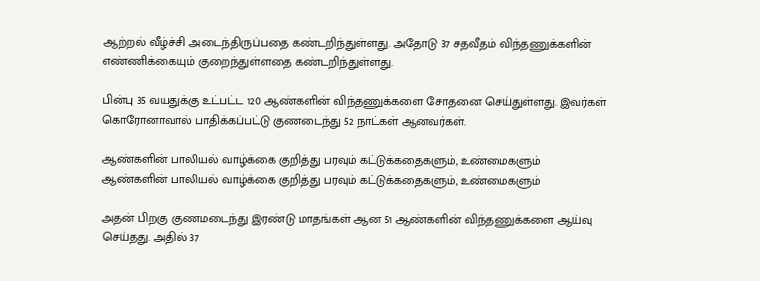ஆற்றல் வீழ்ச்சி அடைந்திருப்பதை கண்டறிந்துள்ளது. அதோடு 37 சதவீதம் விந்தணுக்களின் எண்ணிக்கையும் குறைந்துள்ளதை கண்டறிந்துள்ளது.

பின்பு 35 வயதுக்கு உட்பட்ட 120 ஆண்களின் விந்தணுக்களை சோதனை செய்துள்ளது. இவர்கள் கொரோனாவால் பாதிக்கப்பட்டு குணடைந்து 52 நாட்கள் ஆனவர்கள்.

ஆண்களின் பாலியல் வாழ்க்கை குறித்து பரவும் கட்டுக்கதைகளும், உண்மைகளும்
ஆண்களின் பாலியல் வாழ்க்கை குறித்து பரவும் கட்டுக்கதைகளும், உண்மைகளும்

அதன் பிறகு குணமடைந்து இரண்டு மாதங்கள் ஆன 51 ஆண்களின் விந்தணுக்களை ஆய்வு செய்தது. அதில் 37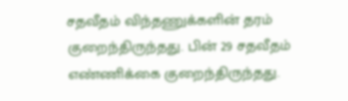சதவீதம் விந்தணுக்களின் தரம் குறைந்திருந்தது. பின் 29 சதவீதம் எண்ணிக்கை குறைந்திருந்தது.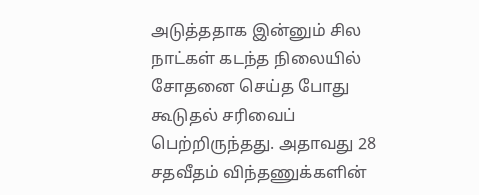அடுத்ததாக இன்னும் சில நாட்கள் கடந்த நிலையில் சோதனை செய்த போது கூடுதல் சரிவைப் பெற்றிருந்தது. அதாவது 28 சதவீதம் விந்தணுக்களின்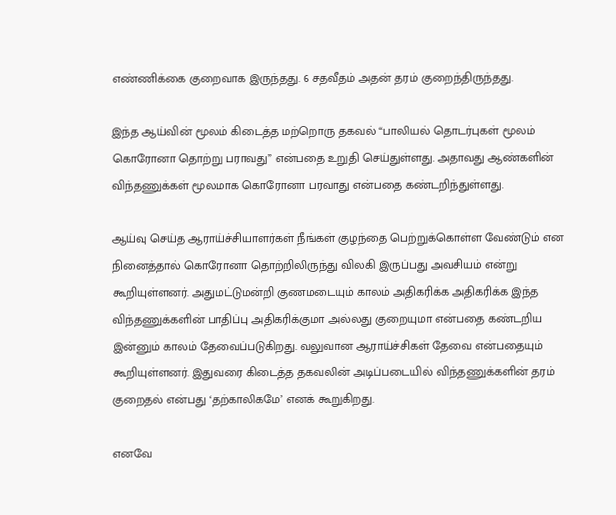எண்ணிக்கை குறைவாக இருந்தது. 6 சதவீதம் அதன் தரம் குறைந்திருந்தது.

இந்த ஆய்வின் மூலம் கிடைத்த மற்றொரு தகவல் “பாலியல் தொடர்புகள் மூலம் கொரோனா தொற்று பராவது” என்பதை உறுதி செய்துள்ளது. அதாவது ஆண்களின் விந்தணுக்கள் மூலமாக கொரோனா பரவாது என்பதை கண்டறிந்துள்ளது.

ஆய்வு செய்த ஆராய்ச்சியாளர்கள் நீங்கள் குழந்தை பெற்றுக்கொள்ள வேண்டும் என நினைத்தால் கொரோனா தொற்றிலிருந்து விலகி இருப்பது அவசியம் என்று கூறியுள்ளனர். அதுமட்டுமன்றி குணமடையும் காலம் அதிகரிக்க அதிகரிக்க இந்த விந்தணுக்களின் பாதிப்பு அதிகரிக்குமா அல்லது குறையுமா என்பதை கண்டறிய இன்னும் காலம் தேவைப்படுகிறது. வலுவான ஆராய்ச்சிகள் தேவை என்பதையும் கூறியுள்ளனர். இதுவரை கிடைத்த தகவலின் அடிப்படையில் விந்தணுக்களின் தரம் குறைதல் என்பது ‘தற்காலிகமே’ எனக் கூறுகிறது.

எனவே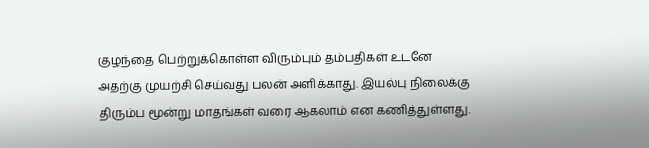குழந்தை பெற்றுக்கொள்ள விரும்பும் தம்பதிகள் உடனே அதற்கு முயற்சி செய்வது பலன் அளிக்காது. இயல்பு நிலைக்கு திரும்ப மூன்று மாதங்கள் வரை ஆகலாம் என கணித்துள்ளது.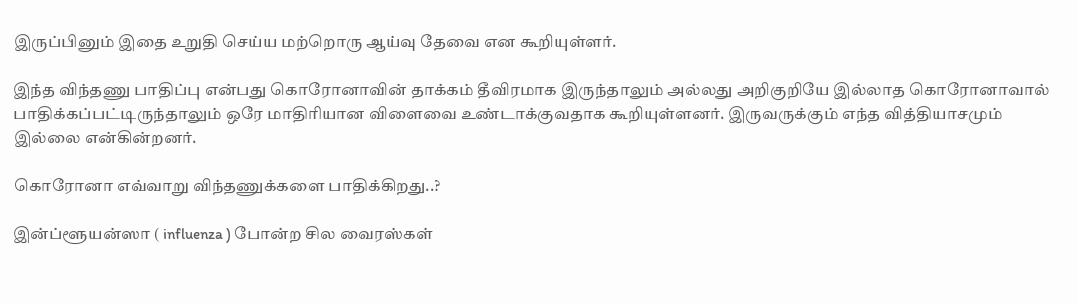இருப்பினும் இதை உறுதி செய்ய மற்றொரு ஆய்வு தேவை என கூறியுள்ளர்.

இந்த விந்தணு பாதிப்பு என்பது கொரோனாவின் தாக்கம் தீவிரமாக இருந்தாலும் அல்லது அறிகுறியே இல்லாத கொரோனாவால் பாதிக்கப்பட்டிருந்தாலும் ஒரே மாதிரியான விளைவை உண்டாக்குவதாக கூறியுள்ளனர். இருவருக்கும் எந்த வித்தியாசமும் இல்லை என்கின்றனர்.

கொரோனா எவ்வாறு விந்தணுக்களை பாதிக்கிறது..?

இன்ப்ளூயன்ஸா ( influenza ) போன்ற சில வைரஸ்கள்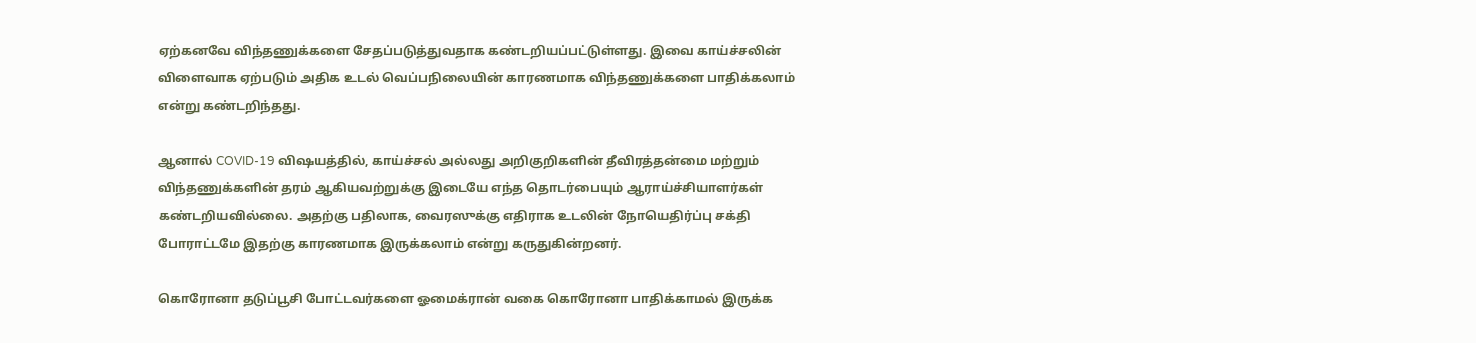ஏற்கனவே விந்தணுக்களை சேதப்படுத்துவதாக கண்டறியப்பட்டுள்ளது. இவை காய்ச்சலின் விளைவாக ஏற்படும் அதிக உடல் வெப்பநிலையின் காரணமாக விந்தணுக்களை பாதிக்கலாம் என்று கண்டறிந்தது.

ஆனால் COVID-19 விஷயத்தில், காய்ச்சல் அல்லது அறிகுறிகளின் தீவிரத்தன்மை மற்றும் விந்தணுக்களின் தரம் ஆகியவற்றுக்கு இடையே எந்த தொடர்பையும் ஆராய்ச்சியாளர்கள் கண்டறியவில்லை. அதற்கு பதிலாக, வைரஸுக்கு எதிராக உடலின் நோயெதிர்ப்பு சக்தி போராட்டமே இதற்கு காரணமாக இருக்கலாம் என்று கருதுகின்றனர்.

கொரோனா தடுப்பூசி போட்டவர்களை ஓமைக்ரான் வகை கொரோனா பாதிக்காமல் இருக்க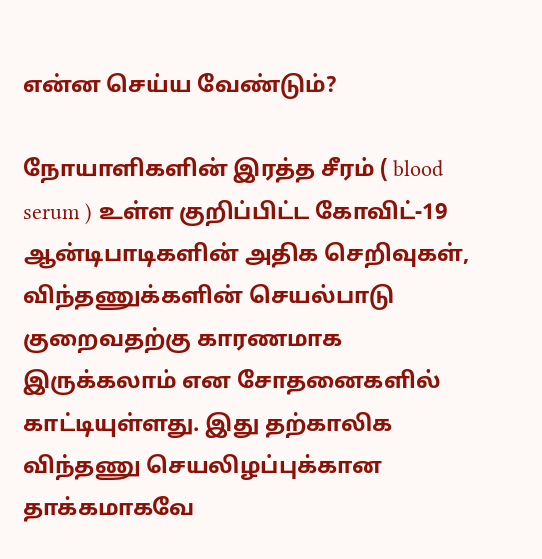என்ன செய்ய வேண்டும்?

நோயாளிகளின் இரத்த சீரம் ( blood serum ) உள்ள குறிப்பிட்ட கோவிட்-19 ஆன்டிபாடிகளின் அதிக செறிவுகள், விந்தணுக்களின் செயல்பாடு குறைவதற்கு காரணமாக இருக்கலாம் என சோதனைகளில் காட்டியுள்ளது. இது தற்காலிக விந்தணு செயலிழப்புக்கான தாக்கமாகவே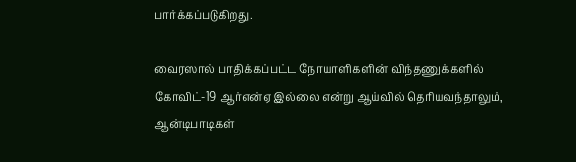பார்க்கப்படுகிறது.

வைரஸால் பாதிக்கப்பட்ட நோயாளிகளின் விந்தணுக்களில் கோவிட்-19 ஆர்என்ஏ இல்லை என்று ஆய்வில் தெரியவந்தாலும், ஆன்டிபாடிகள்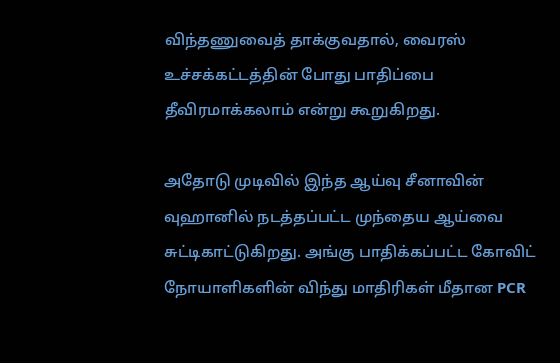விந்தணுவைத் தாக்குவதால், வைரஸ் உச்சக்கட்டத்தின் போது பாதிப்பை தீவிரமாக்கலாம் என்று கூறுகிறது.

அதோடு முடிவில் இந்த ஆய்வு சீனாவின் வுஹானில் நடத்தப்பட்ட முந்தைய ஆய்வை சுட்டிகாட்டுகிறது. அங்கு பாதிக்கப்பட்ட கோவிட் நோயாளிகளின் விந்து மாதிரிகள் மீதான PCR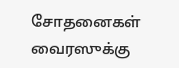சோதனைகள் வைரஸுக்கு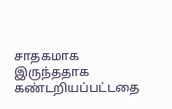சாதகமாக இருந்ததாக கண்டறியப்பட்டதை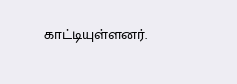காட்டியுள்ளனர்.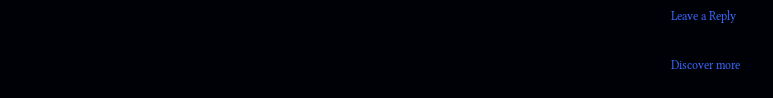Leave a Reply

Discover more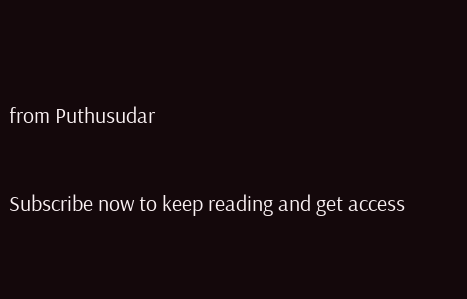from Puthusudar

Subscribe now to keep reading and get access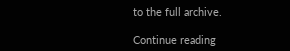to the full archive.

Continue reading